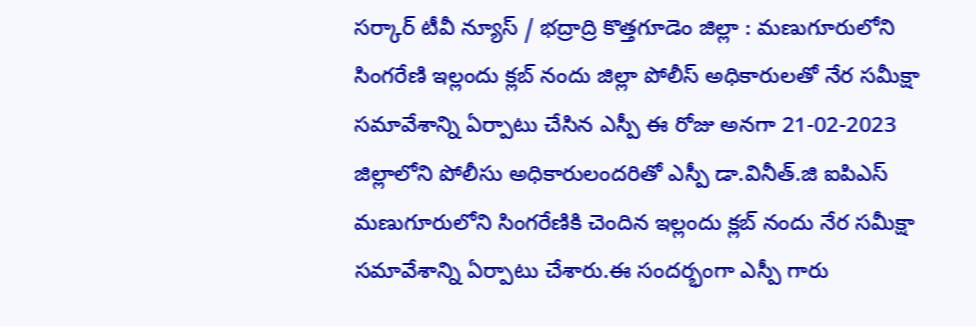సర్కార్ టీవీ న్యూస్ / భద్రాద్రి కొత్తగూడెం జిల్లా : మణుగూరులోని సింగరేణి ఇల్లందు క్లబ్ నందు జిల్లా పోలీస్ అధికారులతో నేర సమీక్షా సమావేశాన్ని ఏర్పాటు చేసిన ఎస్పీ ఈ రోజు అనగా 21-02-2023 జిల్లాలోని పోలీసు అధికారులందరితో ఎస్పీ డా.వినీత్.జి ఐపిఎస్ మణుగూరులోని సింగరేణికి చెందిన ఇల్లందు క్లబ్ నందు నేర సమీక్షా సమావేశాన్ని ఏర్పాటు చేశారు.ఈ సందర్భంగా ఎస్పీ గారు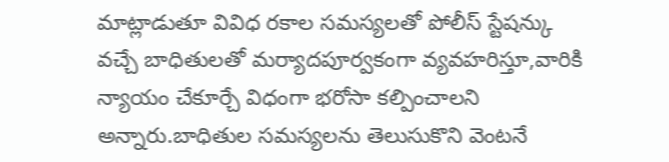మాట్లాడుతూ వివిధ రకాల సమస్యలతో పోలీస్ స్టేషన్కు వచ్చే బాధితులతో మర్యాదపూర్వకంగా వ్యవహరిస్తూ,వారికి న్యాయం చేకూర్చే విధంగా భరోసా కల్పించాలని అన్నారు.బాధితుల సమస్యలను తెలుసుకొని వెంటనే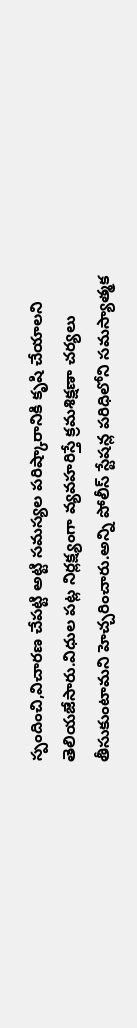స్పందించి,విచారణ చేపట్టి అట్టి సమస్యల పరిష్కారానికి కృషి చేయాలని తెలియజేసారు.విధుల పట్ల నిర్లక్ష్యంగా వ్యవహరిస్తే క్రమశిక్షణా చర్యలు తీసుకుంటామని హెచ్చరించారు.అన్ని పోలీస్ స్టేషన్ల పరిధిలోని సమస్యాత్మక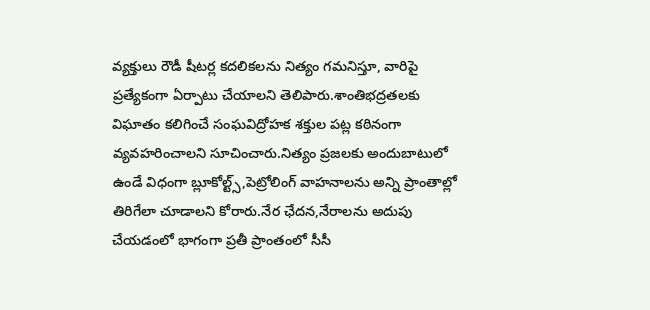వ్యక్తులు రౌడీ షీటర్ల కదలికలను నిత్యం గమనిస్తూ, వారిపై ప్రత్యేకంగా ఏర్పాటు చేయాలని తెలిపారు.శాంతిభద్రతలకు విఘాతం కలిగించే సంఘవిద్రోహక శక్తుల పట్ల కఠినంగా వ్యవహరించాలని సూచించారు.నిత్యం ప్రజలకు అందుబాటులో ఉండే విధంగా బ్లూకోల్ట్స్,పెట్రోలింగ్ వాహనాలను అన్ని ప్రాంతాల్లో తిరిగేలా చూడాలని కోరారు.నేర ఛేదన,నేరాలను అదుపు చేయడంలో భాగంగా ప్రతీ ప్రాంతంలో సీసీ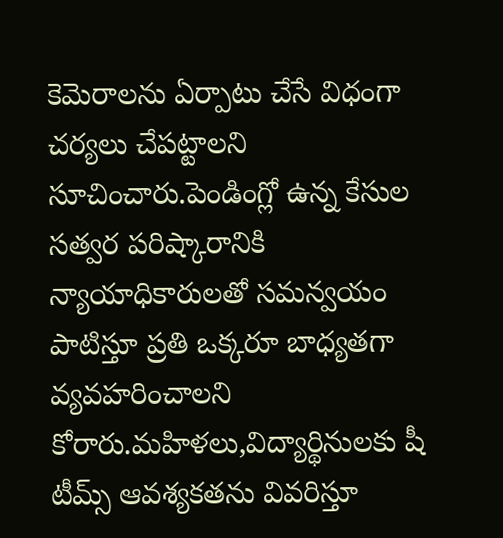కెమెరాలను ఏర్పాటు చేసే విధంగా చర్యలు చేపట్టాలని సూచించారు.పెండింగ్లో ఉన్న కేసుల సత్వర పరిష్కారానికి న్యాయాధికారులతో సమన్వయం పాటిస్తూ ప్రతి ఒక్కరూ బాధ్యతగా వ్యవహరించాలని కోరారు.మహిళలు,విద్యార్థినులకు షీ టీమ్స్ ఆవశ్యకతను వివరిస్తూ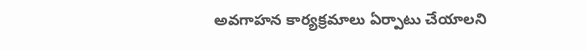అవగాహన కార్యక్రమాలు ఏర్పాటు చేయాలని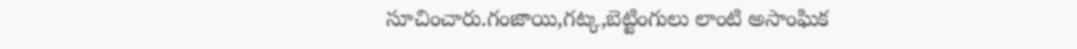సూచించారు.గంజాయి,గట్క,బెట్టింగులు లాంటి అసాంఘిక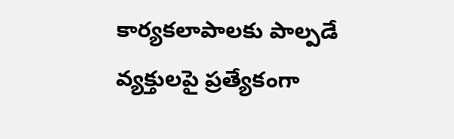కార్యకలాపాలకు పాల్పడే వ్యక్తులపై ప్రత్యేకంగా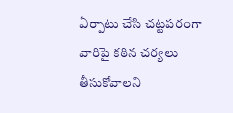ఏర్పాటు చేసి చట్టపరంగా వారిపై కఠిన చర్యలు తీసుకోవాలని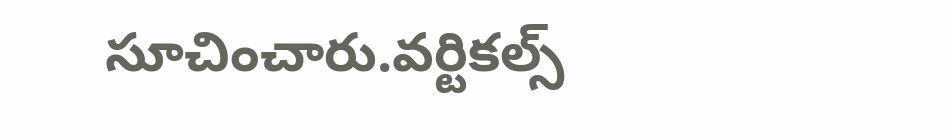సూచించారు.వర్టికల్స్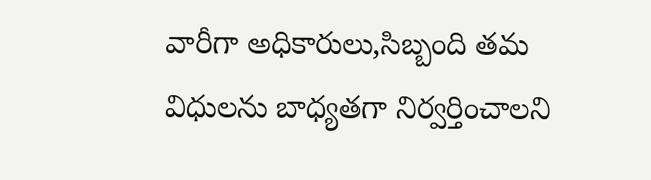వారీగా అధికారులు,సిబ్బంది తమ విధులను బాధ్యతగా నిర్వర్తించాలని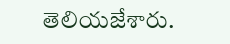తెలియజేశారు.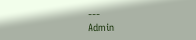---
Admin